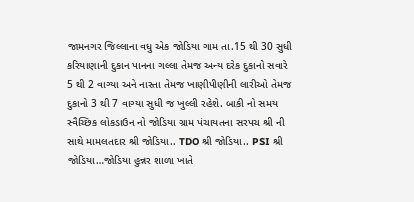જામનગર જિલ્લાના વધુ એક જોડિયા ગામ તા.15 થી 30 સુધી કરિયાણાની દુકાન પાનના ગલ્લા તેમજ અન્ય દરેક દુકાનો સવારે 5 થી 2 વાગ્યા અને નાસ્તા તેમજ ખાણીપીણીની લારીઓ તેમજ દુકાનો 3 થી 7 વાગ્યા સુધી જ ખુલ્લી રહેશે. બાકી નો સમય સ્વૈચ્છિક લોકડાઉન નો જોડિયા ગ્રામ પંચાયતના સરપચ શ્રી ની સાથે મામલતદાર શ્રી જોડિયા.. TDO શ્રી જોડિયા.. PSI શ્રી જોડિયા…જોડિયા હુન્નર શાળા ખાતે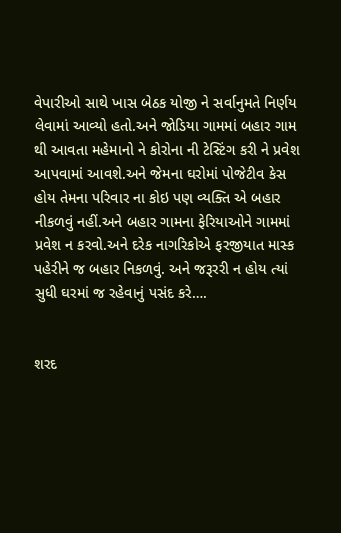વેપારીઓ સાથે ખાસ બેઠક યોજી ને સર્વાનુમતે નિર્ણય લેવામાં આવ્યો હતો.અને જોડિયા ગામમાં બહાર ગામ થી આવતા મહેમાનો ને કોરોના ની ટેસ્ટિંગ કરી ને પ્રવેશ આપવામાં આવશે.અને જેમના ઘરોમાં પોજેટીવ કેસ હોય તેમના પરિવાર ના કોઇ પણ વ્યક્તિ એ બહાર નીકળવું નહીં.અને બહાર ગામના ફેરિયાઓને ગામમાં પ્રવેશ ન કરવો.અને દરેક નાગરિકોએ ફરજીયાત માસ્ક પહેરીને જ બહાર નિકળવું. અને જરૂરરી ન હોય ત્યાં સુધી ઘરમાં જ રહેવાનું પસંદ કરે….


શરદ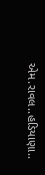એમ.રાવલ..હડિયાણા..